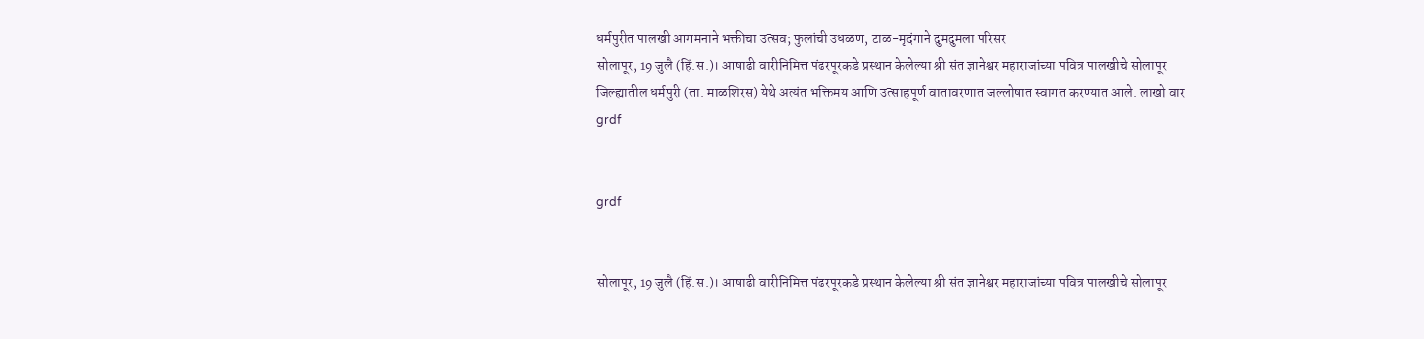धर्मपुरीत पालखी आगमनाने भक्तीचा उत्सव; फुलांची उधळण, टाळ-मृदंगाने दुमदुमला परिसर
सोलापूर, 19 जुलै (हिं.स.)। आषाढी वारीनिमित्त पंढरपूरकडे प्रस्थान केलेल्या श्री संत ज्ञानेश्वर महाराजांच्या पवित्र पालखीचे सोलापूर जिल्ह्यातील धर्मपुरी (ता. माळशिरस) येथे अत्यंत भक्तिमय आणि उत्साहपूर्ण वातावरणात जल्लोषात स्वागत करण्यात आले. लाखो वार
grdf


grdf


सोलापूर, 19 जुलै (हिं.स.)। आषाढी वारीनिमित्त पंढरपूरकडे प्रस्थान केलेल्या श्री संत ज्ञानेश्वर महाराजांच्या पवित्र पालखीचे सोलापूर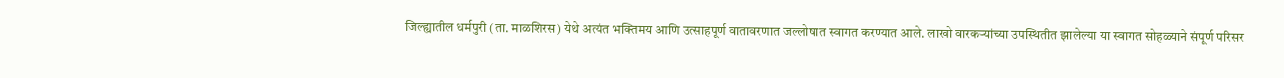जिल्ह्यातील धर्मपुरी (ता. माळशिरस) येथे अत्यंत भक्तिमय आणि उत्साहपूर्ण वातावरणात जल्लोषात स्वागत करण्यात आले. लाखो वारकऱ्यांच्या उपस्थितीत झालेल्या या स्वागत सोहळ्याने संपूर्ण परिसर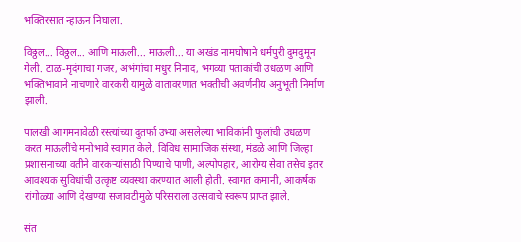भक्तिरसात न्हाऊन निघाला.

विठ्ठल... विठ्ठल... आणि माऊली... माऊली... या अखंड नामघोषाने धर्मपुरी दुमदुमून गेली. टाळ-मृदंगाचा गजर, अभंगांचा मधुर निनाद, भगव्या पताकांची उधळण आणि भक्तिभावाने नाचणारे वारकरी यामुळे वातावरणात भक्तीची अवर्णनीय अनुभूती निर्माण झाली.

पालखी आगमनावेळी रस्त्यांच्या दुतर्फा उभ्या असलेल्या भाविकांनी फुलांची उधळण करत माऊलींचे मनोभावे स्वागत केले. विविध सामाजिक संस्था, मंडळे आणि जिल्हा प्रशासनाच्या वतीने वारकऱ्यांसाठी पिण्याचे पाणी, अल्पोपहार, आरोग्य सेवा तसेच इतर आवश्यक सुविधांची उत्कृष्ट व्यवस्था करण्यात आली होती. स्वागत कमानी, आकर्षक रांगोळ्या आणि देखण्या सजावटीमुळे परिसराला उत्सवाचे स्वरूप प्राप्त झाले.

संत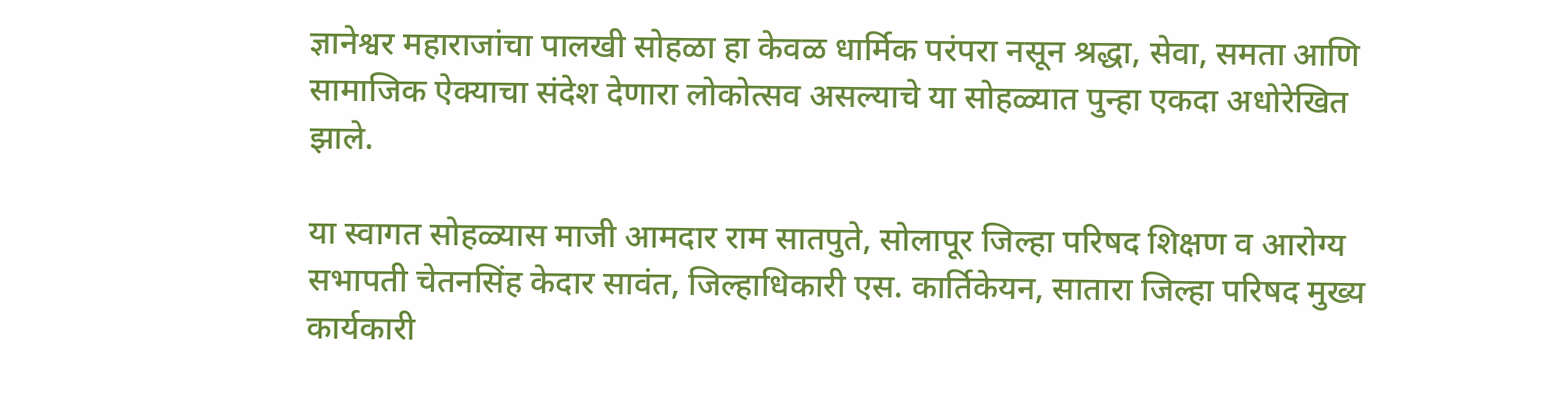ज्ञानेश्वर महाराजांचा पालखी सोहळा हा केवळ धार्मिक परंपरा नसून श्रद्धा, सेवा, समता आणि सामाजिक ऐक्याचा संदेश देणारा लोकोत्सव असल्याचे या सोहळ्यात पुन्हा एकदा अधोरेखित झाले.

या स्वागत सोहळ्यास माजी आमदार राम सातपुते, सोलापूर जिल्हा परिषद शिक्षण व आरोग्य सभापती चेतनसिंह केदार सावंत, जिल्हाधिकारी एस. कार्तिकेयन, सातारा जिल्हा परिषद मुख्य कार्यकारी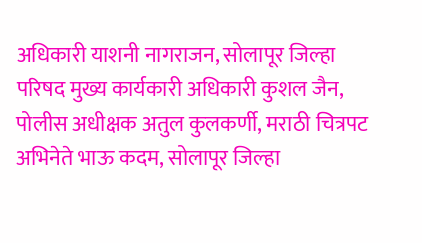अधिकारी याशनी नागराजन, सोलापूर जिल्हा परिषद मुख्य कार्यकारी अधिकारी कुशल जैन, पोलीस अधीक्षक अतुल कुलकर्णी, मराठी चित्रपट अभिनेते भाऊ कदम, सोलापूर जिल्हा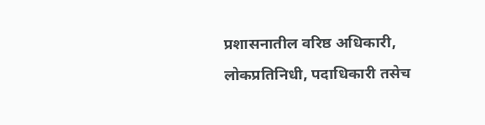प्रशासनातील वरिष्ठ अधिकारी, लोकप्रतिनिधी, पदाधिकारी तसेच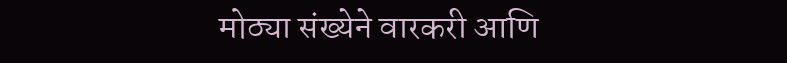मोठ्या संख्येने वारकरी आणि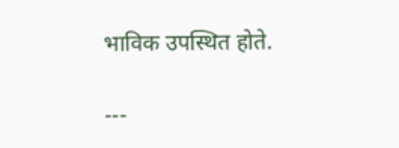भाविक उपस्थित होते.

---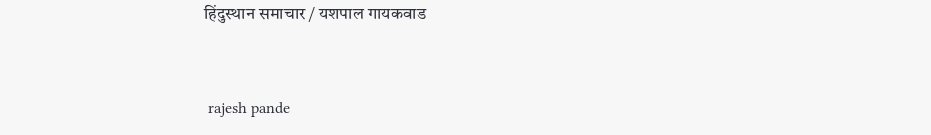हिंदुस्थान समाचार / यशपाल गायकवाड


 rajesh pande